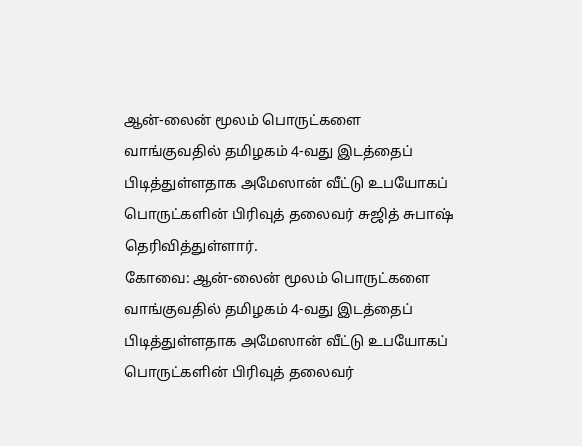ஆன்-லைன் மூலம் பொருட்களை வாங்குவதில் தமிழகம் 4-வது இடத்தைப் பிடித்துள்ளதாக அமேஸான் வீட்டு உபயோகப் பொருட்களின் பிரிவுத் தலைவர் சுஜித் சுபாஷ் தெரிவித்துள்ளார்.
கோவை: ஆன்-லைன் மூலம் பொருட்களை வாங்குவதில் தமிழகம் 4-வது இடத்தைப் பிடித்துள்ளதாக அமேஸான் வீட்டு உபயோகப் பொருட்களின் பிரிவுத் தலைவர்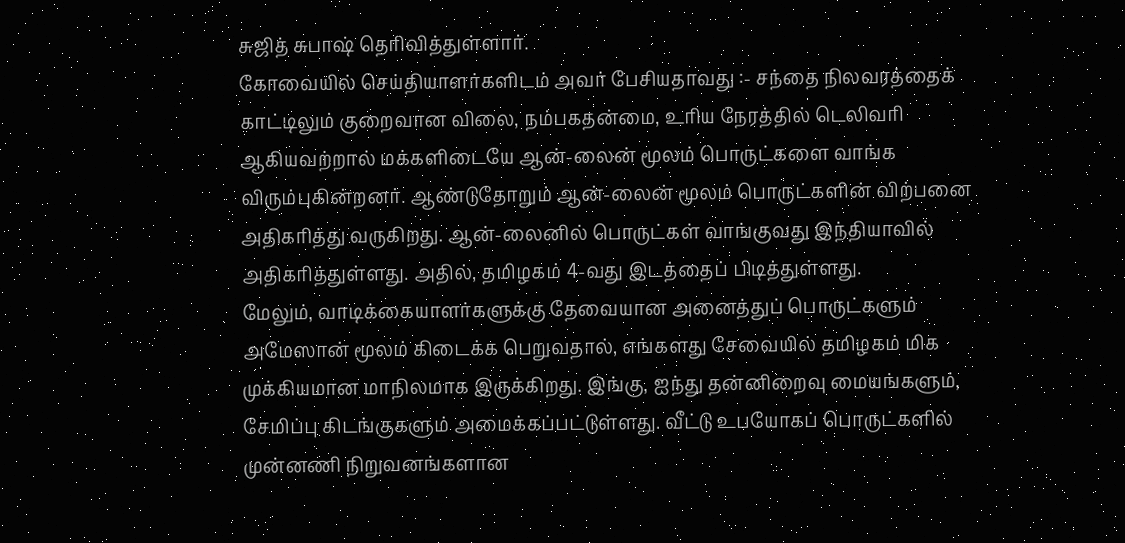சுஜித் சுபாஷ் தெரிவித்துள்ளார்.
கோவையில் செய்தியாளர்களிடம் அவர் பேசியதாவது :- சந்தை நிலவரத்தைக் காட்டிலும் குறைவான விலை, நம்பகதன்மை, உரிய நேரத்தில் டெலிவரி ஆகியவற்றால் மக்களிடையே ஆன்-லைன் மூலம் பொருட்களை வாங்க விரும்புகின்றனர். ஆண்டுதோறும் ஆன்-லைன் மூலம் பொருட்களின் விற்பனை அதிகரித்து வருகிறது. ஆன்-லைனில் பொருட்கள் வாங்குவது இந்தியாவில் அதிகரித்துள்ளது. அதில், தமிழகம் 4-வது இடத்தைப் பிடித்துள்ளது.
மேலும், வாடிக்கையாளர்களுக்கு தேவையான அனைத்துப் பொருட்களும் அமேஸான் மூலம் கிடைக்க பெறுவதால், எங்களது சேவையில் தமிழகம் மிக முக்கியமான மாநிலமாக இருக்கிறது. இங்கு, ஐந்து தன்னிறைவு மையங்களும், சேமிப்பு கிடங்குகளும் அமைக்கப்பட்டுள்ளது. வீட்டு உபயோகப் பொருட்களில் முன்னணி நிறுவனங்களான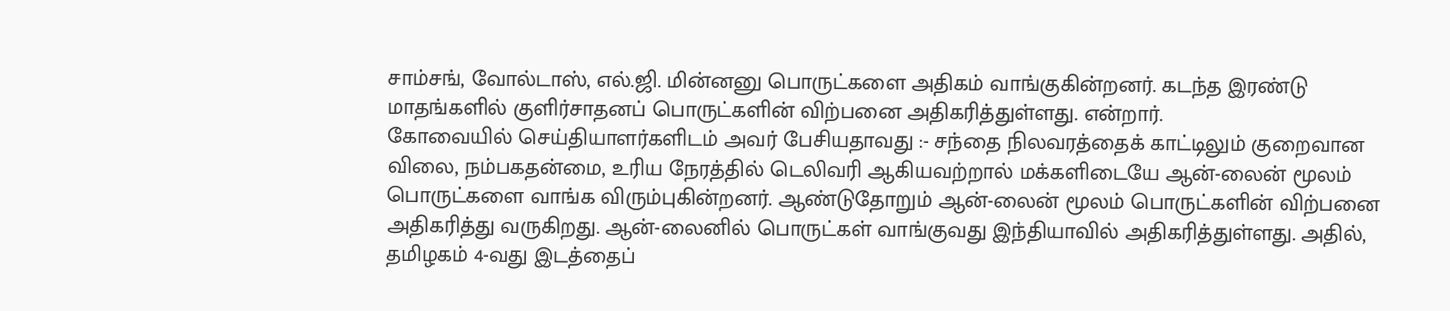சாம்சங், வோல்டாஸ், எல்.ஜி. மின்னனு பொருட்களை அதிகம் வாங்குகின்றனர். கடந்த இரண்டு மாதங்களில் குளிர்சாதனப் பொருட்களின் விற்பனை அதிகரித்துள்ளது. என்றார்.
கோவையில் செய்தியாளர்களிடம் அவர் பேசியதாவது :- சந்தை நிலவரத்தைக் காட்டிலும் குறைவான விலை, நம்பகதன்மை, உரிய நேரத்தில் டெலிவரி ஆகியவற்றால் மக்களிடையே ஆன்-லைன் மூலம் பொருட்களை வாங்க விரும்புகின்றனர். ஆண்டுதோறும் ஆன்-லைன் மூலம் பொருட்களின் விற்பனை அதிகரித்து வருகிறது. ஆன்-லைனில் பொருட்கள் வாங்குவது இந்தியாவில் அதிகரித்துள்ளது. அதில், தமிழகம் 4-வது இடத்தைப்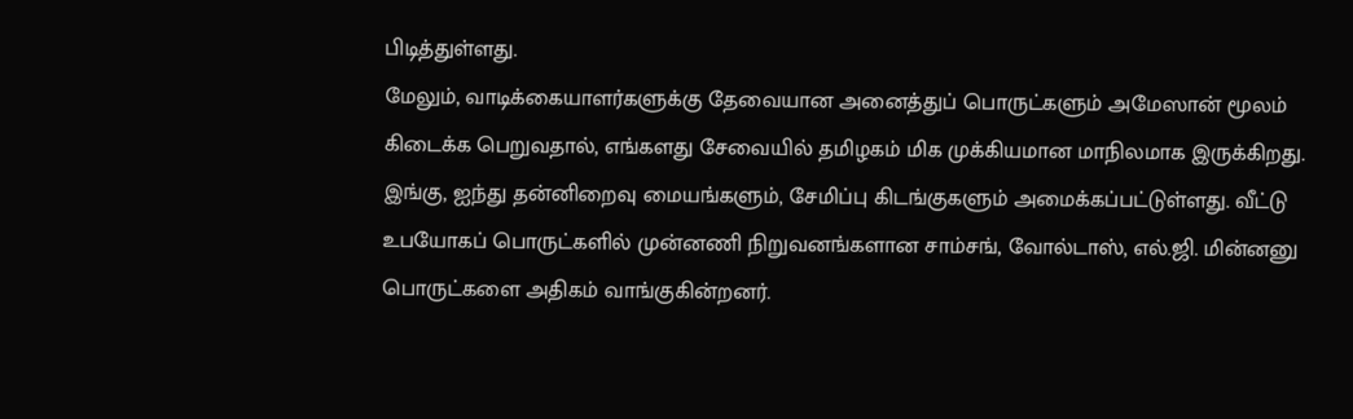பிடித்துள்ளது.
மேலும், வாடிக்கையாளர்களுக்கு தேவையான அனைத்துப் பொருட்களும் அமேஸான் மூலம் கிடைக்க பெறுவதால், எங்களது சேவையில் தமிழகம் மிக முக்கியமான மாநிலமாக இருக்கிறது. இங்கு, ஐந்து தன்னிறைவு மையங்களும், சேமிப்பு கிடங்குகளும் அமைக்கப்பட்டுள்ளது. வீட்டு உபயோகப் பொருட்களில் முன்னணி நிறுவனங்களான சாம்சங், வோல்டாஸ், எல்.ஜி. மின்னனு பொருட்களை அதிகம் வாங்குகின்றனர்.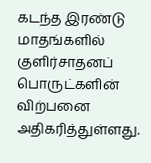கடந்த இரண்டு மாதங்களில் குளிர்சாதனப் பொருட்களின் விற்பனை அதிகரித்துள்ளது.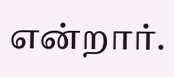என்றார்.